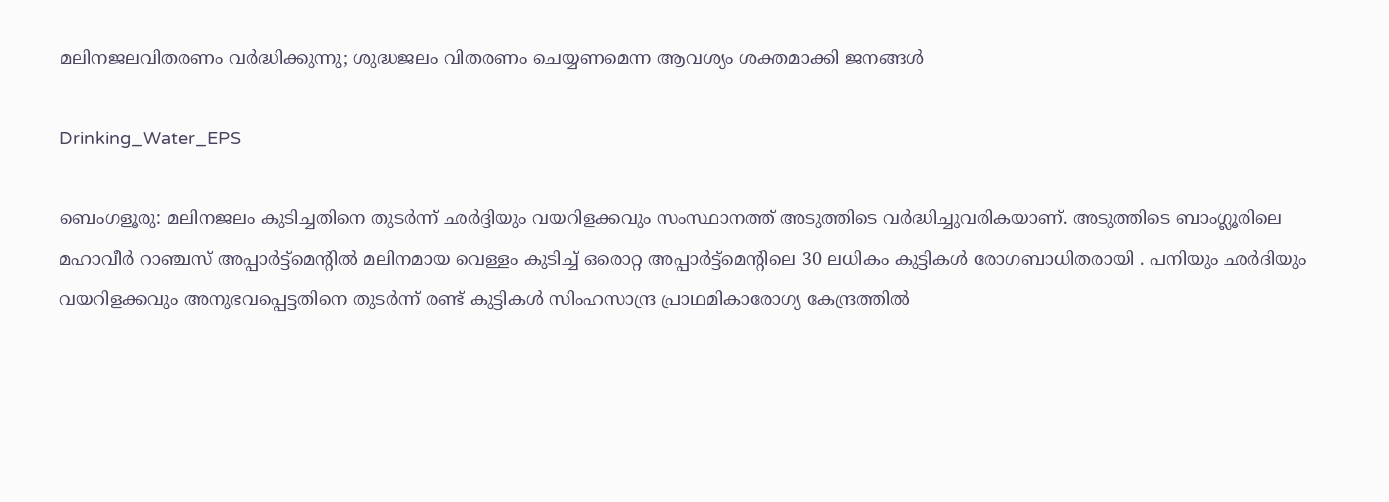മലിനജലവിതരണം വർദ്ധിക്കുന്നു; ശുദ്ധജലം വിതരണം ചെയ്യണമെന്ന ആവശ്യം ശക്തമാക്കി ജനങ്ങൾ

Drinking_Water_EPS

ബെംഗളൂരു: മലിനജലം കുടിച്ചതിനെ തുടർന്ന് ഛർദ്ദിയും വയറിളക്കവും സംസ്ഥാനത്ത് അടുത്തിടെ വർദ്ധിച്ചുവരികയാണ്. അടുത്തിടെ ബാംഗ്ലൂരിലെ മഹാവീർ റാഞ്ചസ് അപ്പാർട്ട്‌മെന്റിൽ മലിനമായ വെള്ളം കുടിച്ച് ഒരൊറ്റ അപ്പാർട്ട്‌മെന്റിലെ 30 ലധികം കുട്ടികൾ രോഗബാധിതരായി . പനിയും ഛർദിയും വയറിളക്കവും അനുഭവപ്പെട്ടതിനെ തുടർന്ന് രണ്ട് കുട്ടികൾ സിംഹസാന്ദ്ര പ്രാഥമികാരോഗ്യ കേന്ദ്രത്തിൽ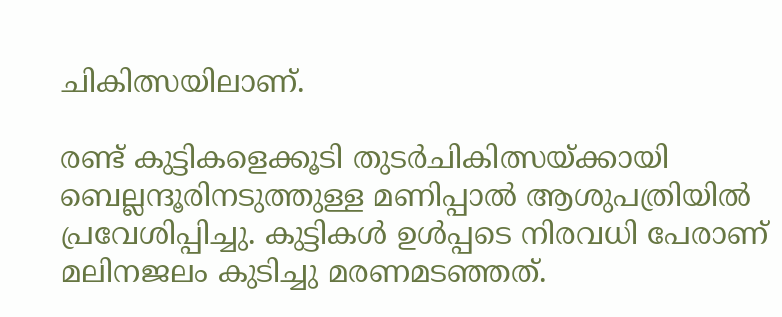ചികിത്സയിലാണ്.

രണ്ട് കുട്ടികളെക്കൂടി തുടർചികിത്സയ്ക്കായി ബെല്ലന്ദൂരിനടുത്തുള്ള മണിപ്പാൽ ആശുപത്രിയിൽ പ്രവേശിപ്പിച്ചു. കുട്ടികൾ ഉൾപ്പടെ നിരവധി പേരാണ് മലിനജലം കുടിച്ചു മരണമടഞ്ഞത്.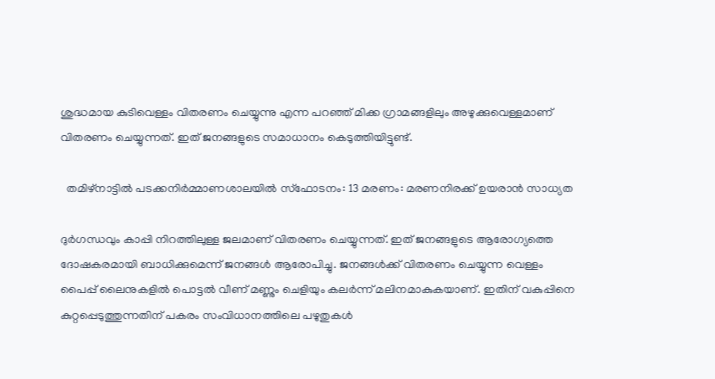ശുദ്ധമായ കുടിവെള്ളം വിതരണം ചെയ്യുന്നു എന്ന പറഞ്ഞ് മിക്ക ഗ്രാമങ്ങളിലും അഴുക്കുവെള്ളമാണ് വിതരണം ചെയ്യുന്നത്. ഇത് ജനങ്ങളുടെ സമാധാനം കെടുത്തിയിട്ടുണ്ട്.

  തമിഴ്നാട്ടിൽ പടക്കനിർമ്മാണശാലയിൽ സ്ഫോടനം: 13 മരണം: മരണനിരക്ക് ഉയരാൻ സാധ്യത

ദുർഗന്ധവും കാപ്പി നിറത്തിലുള്ള ജലമാണ് വിതരണം ചെയ്യുന്നത്. ഇത് ജനങ്ങളുടെ ആരോഗ്യത്തെ ദോഷകരമായി ബാധിക്കുമെന്ന് ജനങ്ങൾ ആരോപിച്ചു. ജനങ്ങൾക്ക് വിതരണം ചെയ്യുന്ന വെള്ളം പൈപ്പ് ലൈനുകളിൽ പൊട്ടൽ വീണ് മണ്ണും ചെളിയും കലർന്ന് മലിനമാകുകയാണ്. ഇതിന് വകുപ്പിനെ കുറ്റപ്പെടുത്തുന്നതിന് പകരം സംവിധാനത്തിലെ പഴുതുകൾ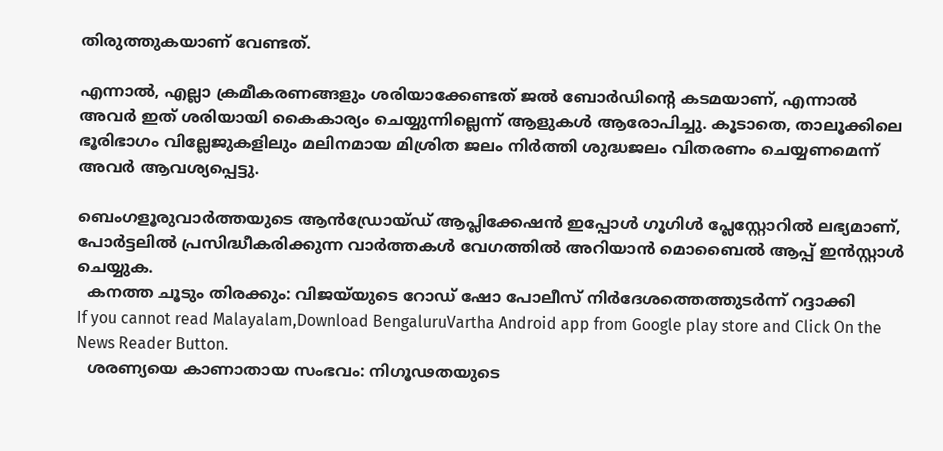തിരുത്തുകയാണ് വേണ്ടത്.

എന്നാൽ, എല്ലാ ക്രമീകരണങ്ങളും ശരിയാക്കേണ്ടത് ജൽ ബോർഡിന്റെ കടമയാണ്, എന്നാൽ അവർ ഇത് ശരിയായി കൈകാര്യം ചെയ്യുന്നില്ലെന്ന് ആളുകൾ ആരോപിച്ചു. കൂടാതെ, താലൂക്കിലെ ഭൂരിഭാഗം വില്ലേജുകളിലും മലിനമായ മിശ്രിത ജലം നിർത്തി ശുദ്ധജലം വിതരണം ചെയ്യണമെന്ന് അവർ ആവശ്യപ്പെട്ടു.

ബെംഗളൂരുവാർത്തയുടെ ആൻഡ്രോയ്ഡ് ആപ്ലിക്കേഷൻ ഇപ്പോൾ ഗൂഗിൾ പ്ലേസ്റ്റോറിൽ ലഭ്യമാണ്, പോർട്ടലിൽ പ്രസിദ്ധീകരിക്കുന്ന വാർത്തകൾ വേഗത്തിൽ അറിയാൻ മൊബൈൽ ആപ്പ് ഇൻസ്റ്റാൾ ചെയ്യുക.
  കനത്ത ചൂടും തിരക്കും: വിജയ്‌യുടെ റോഡ് ഷോ പോലീസ് നിർദേശത്തെത്തുടർന്ന് റദ്ദാക്കി
If you cannot read Malayalam,Download BengaluruVartha Android app from Google play store and Click On the News Reader Button.
  ശരണ്യയെ കാണാതായ സംഭവം: നിഗൂഢതയുടെ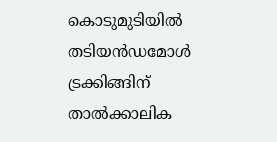കൊടുമുടിയിൽ തടിയൻഡമോൾ ട്രക്കിങ്ങിന് താൽക്കാലിക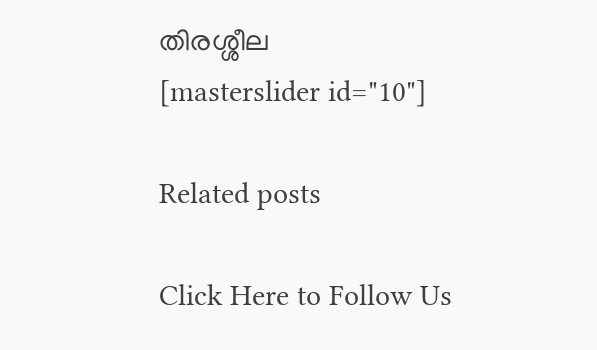തിരശ്ശീല
[masterslider id="10"]

Related posts

Click Here to Follow Us